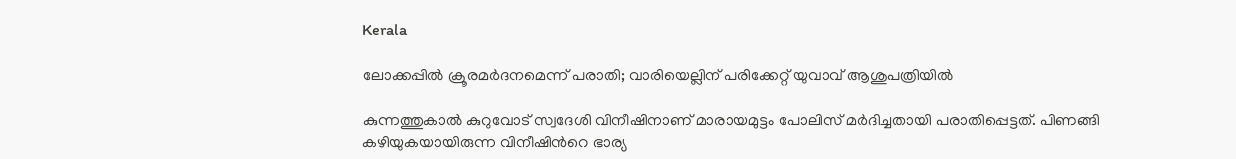Kerala

ലോക്കപ്പിൽ ക്രൂരമർദനമെന്ന് പരാതി; വാരിയെല്ലിന് പരിക്കേറ്റ് യുവാവ് ആശുപത്രിയിൽ

കുന്നത്തുകാൽ കുറുവോട് സ്വദേശി വിനീഷിനാണ് മാരായമുട്ടം പോലിസ് മർദിച്ചതായി പരാതിപ്പെട്ടത്. പിണങ്ങി കഴിയുകയായിരുന്ന വിനീഷിന്‍റെ ഭാര്യ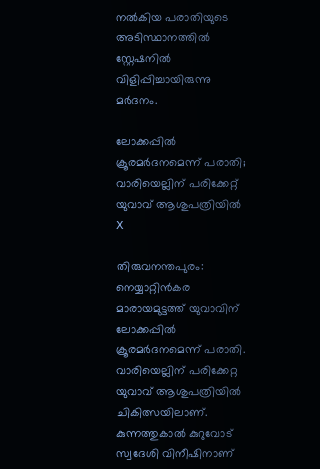നൽകിയ പരാതിയുടെ അടിസ്ഥാനത്തിൽ സ്റ്റേഷനിൽ വിളിപ്പിച്ചായിരുന്നു മർദനം.

ലോക്കപ്പിൽ ക്രൂരമർദനമെന്ന് പരാതി; വാരിയെല്ലിന് പരിക്കേറ്റ് യുവാവ് ആശുപത്രിയിൽ
X

തിരുവനന്തപുരം: നെയ്യാറ്റിൻകര മാരായമുട്ടത്ത് യുവാവിന് ലോക്കപ്പിൽ ക്രൂരമർദനമെന്ന് പരാതി. വാരിയെല്ലിന് പരിക്കേറ്റ യുവാവ് ആശുപത്രിയിൽ ചികിത്സയിലാണ്. കുന്നത്തുകാൽ കുറുവോട് സ്വദേശി വിനീഷിനാണ്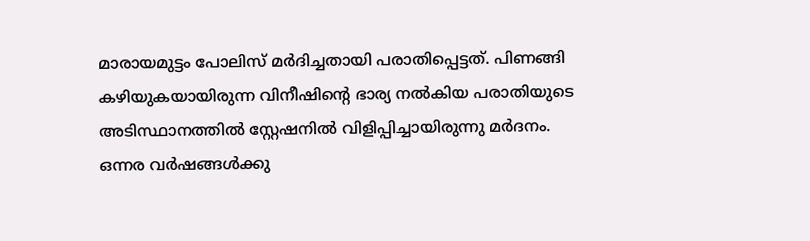മാരായമുട്ടം പോലിസ് മർദിച്ചതായി പരാതിപ്പെട്ടത്. പിണങ്ങി കഴിയുകയായിരുന്ന വിനീഷിന്‍റെ ഭാര്യ നൽകിയ പരാതിയുടെ അടിസ്ഥാനത്തിൽ സ്റ്റേഷനിൽ വിളിപ്പിച്ചായിരുന്നു മർദനം. ഒന്നര വർഷങ്ങൾക്കു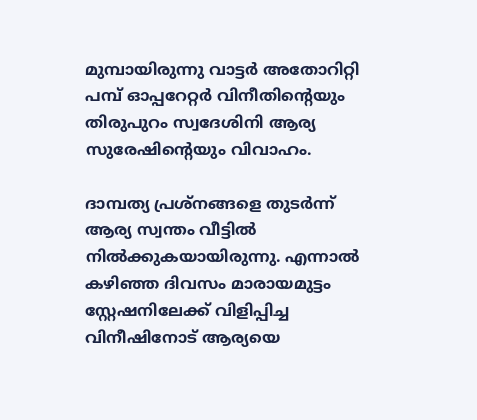മുമ്പായിരുന്നു വാട്ടർ അതോറിറ്റി പമ്പ് ഓപ്പറേറ്റർ വിനീതിന്‍റെയും തിരുപുറം സ്വദേശിനി ആര്യ സുരേഷിന്‍റെയും വിവാഹം.

ദാമ്പത്യ പ്രശ്നങ്ങളെ തുടര്‍ന്ന് ആര്യ സ്വന്തം വീട്ടിൽ നിൽക്കുകയായിരുന്നു. എന്നാൽ കഴിഞ്ഞ ദിവസം മാരായമുട്ടം സ്റ്റേഷനിലേക്ക് വിളിപ്പിച്ച വിനീഷിനോട് ആര്യയെ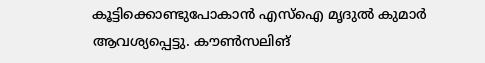കൂട്ടിക്കൊണ്ടുപോകാൻ എസ്ഐ മൃദുൽ കുമാർ ആവശ്യപ്പെട്ടു. കൗൺസലിങ്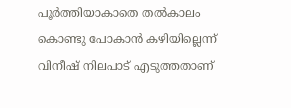പൂർത്തിയാകാതെ തൽകാലം കൊണ്ടു പോകാൻ കഴിയില്ലെന്ന് വിനീഷ് നിലപാട് എടുത്തതാണ്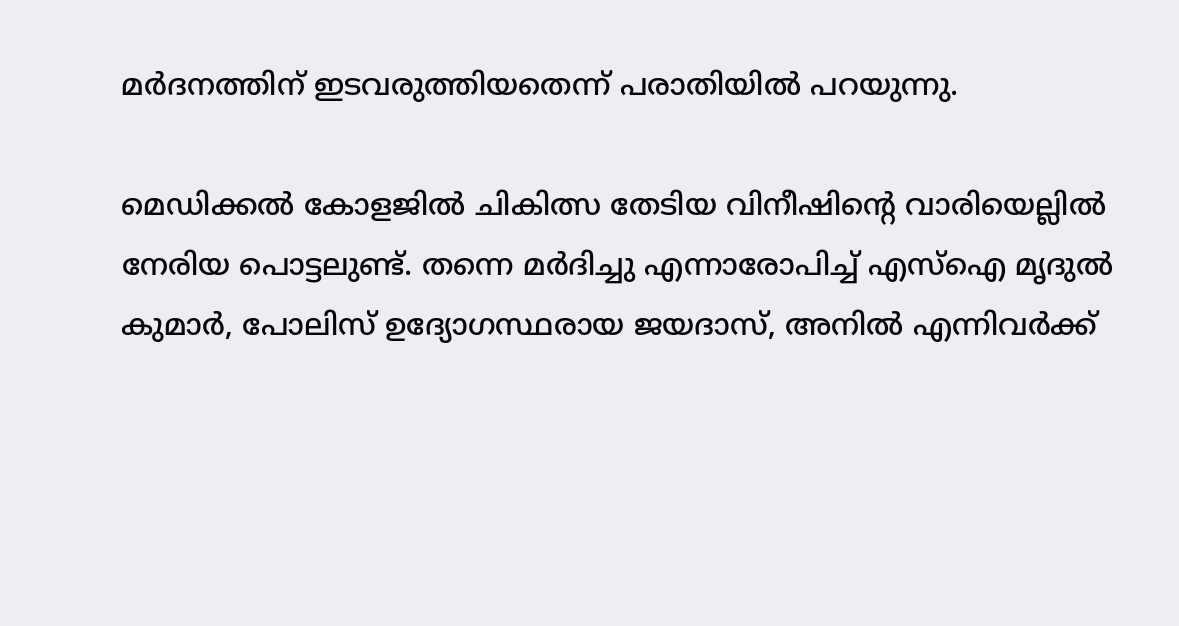മർദനത്തിന് ഇടവരുത്തിയതെന്ന് പരാതിയിൽ പറയുന്നു.

മെഡിക്കൽ കോളജിൽ ചികിത്സ തേടിയ വിനീഷിന്‍റെ വാരിയെല്ലിൽ നേരിയ പൊട്ടലുണ്ട്. തന്നെ മർദിച്ചു എന്നാരോപിച്ച് എസ്ഐ മൃദുൽ കുമാർ, പോലിസ് ഉദ്യോഗസ്ഥരായ ജയദാസ്, അനിൽ എന്നിവർക്ക്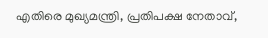എതിരെ മുഖ്യമന്ത്രി, പ്രതിപക്ഷ നേതാവ്,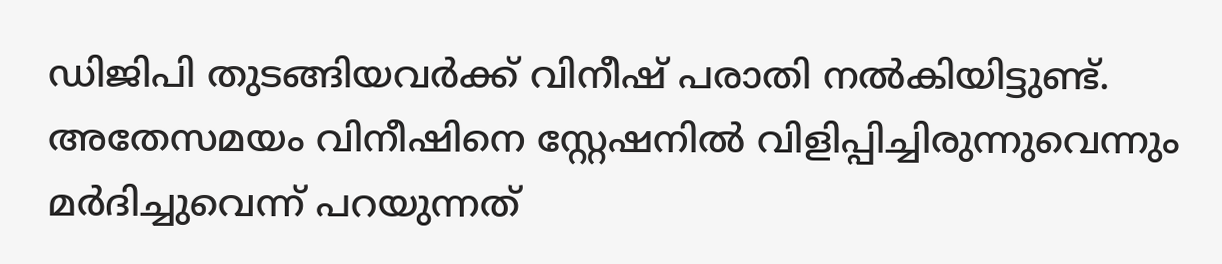ഡിജിപി തുടങ്ങിയവർക്ക് വിനീഷ് പരാതി നൽകിയിട്ടുണ്ട്. അതേസമയം വിനീഷിനെ സ്റ്റേഷനിൽ വിളിപ്പിച്ചിരുന്നുവെന്നും മർദിച്ചുവെന്ന് പറയുന്നത്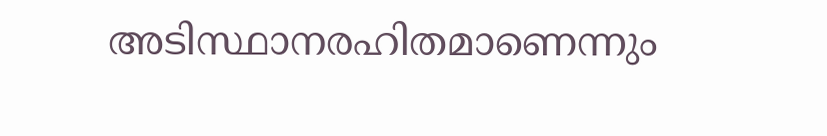അടിസ്ഥാനരഹിതമാണെന്നും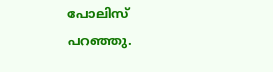പോലിസ് പറഞ്ഞു.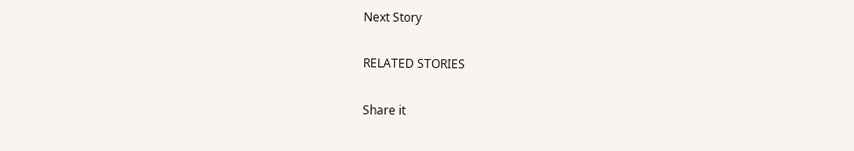Next Story

RELATED STORIES

Share it